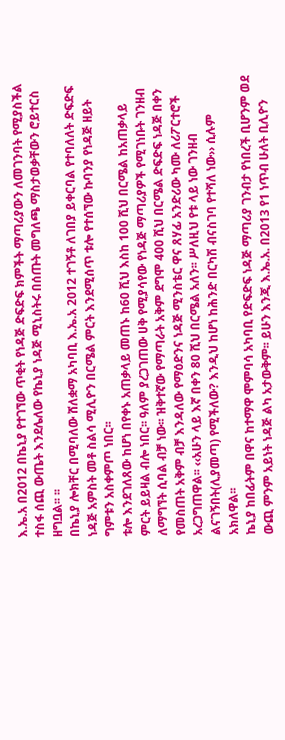እ.ኤ.አ በ2012 በኬኒያ የተገኘው ጥቂት የነዳጅ ድፍድፍ ክምችት ማጣሪያውን ለመገንባት የሚያስችል ተስፋ ሰጪ ውጤት እንደሌለው የኬኒያ ነዳጅ ሚኒስትሩ በሰጡት መግለጫ ማስታወቃቸውን ሮይተርስ ዘግቧል፡፡ ፡፡
በኬኒያ ሎክቸር በሚባለው ሸለቋማ አካባቢ እ.ኤ.አ 2012 ተገኝቶ ለገበያ ይቀርባል የተባለለት ድፍድፍ ነዳጅ አምስት መቶ ስልሳ ሚሊዮን በርሜል ምርት እንደሚሰጥ ቱሎ የተሰኘው ኩባንያ የነዳጅ ዘይት ግምቱን አስቀምጦ ነበር፡፡
ቱሎ እንደገለጸው ከሆነ በየቀኑ አጠቃላይ መጠኑ ከ60 ሺህ እስከ 100 ሺህ በርሜል ከአጠቃላይ ምርት ይይዛል ብሎ ነበር፡፡ ዓለም ያረጋገጠው ሀቅ የሚያሳየው የነዳጅ ማጣሪያዎች የሚገነቡት ገንዘብ ለማግኘት ሲባል ብቻ ነው፡፡ ዝቅተኛው የማጣራት አቅም ደግሞ 400 ሺህ በርሜል ድፍድፍ ነዳጅ በቀን የመስጠት አቅም ብቻ እንዳለው የማዕድንና ነዳጅ ሚንስቴር ዋና ጸሃፊ አንድሪው ካሙ ለሪፖርተሮች አረጋግጠዋል፡፡ ‹‹አሁን ላይ እኛ በቀን 80 ሺህ በርሜል አለን፡፡ ሥለዚህ የቱ ላይ ነው ገንዘብ ልናገኝበት(ሊያመጣ) የሚችለው? እንዲህ ከሆነ ከሕንድ በርካሽ ብናስገባ የተሻለ ነው›› ሲሉም አክለዋል፡፡
ኬኒያ ከበፊትም በዋና ከተማዋ ሞምባሳ አካባቢ የድፍድፍ ነዳጅ ማጣሪያ ገንብታ የነበረች ቢሆንም ወደ ውጪ ምንም አይነት ነዳጅ ልካ አታውቅም፡፡ ይሁን እንጂ እ.ኤ.አ. በ2013 የ1 ነጥብ ሁለት ቢሊዮን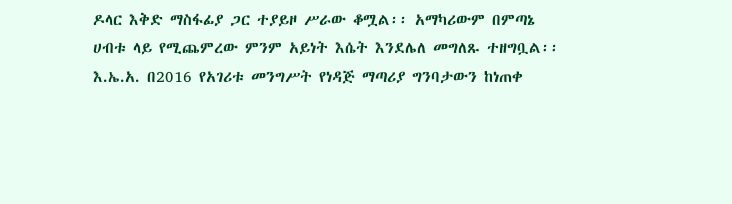ዶላር እቅድ ማስፋፊያ ጋር ተያይዞ ሥራው ቆሟል፡፡ አማካሪውም በምጣኔ ሀብቱ ላይ የሚጨምረው ምንም አይነት እሴት እንደሌለ መግለጹ ተዘግቧል፡፡
እ.ኤ.አ. በ2016 የአገሪቱ መንግሥት የነዳጅ ማጣሪያ ግንባታውን ከነጠቀ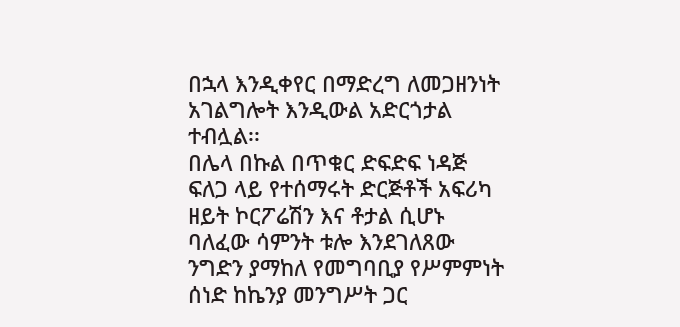በኋላ እንዲቀየር በማድረግ ለመጋዘንነት አገልግሎት እንዲውል አድርጎታል ተብሏል፡፡
በሌላ በኩል በጥቁር ድፍድፍ ነዳጅ ፍለጋ ላይ የተሰማሩት ድርጅቶች አፍሪካ ዘይት ኮርፖሬሽን እና ቶታል ሲሆኑ ባለፈው ሳምንት ቱሎ እንደገለጸው ንግድን ያማከለ የመግባቢያ የሥምምነት ሰነድ ከኬንያ መንግሥት ጋር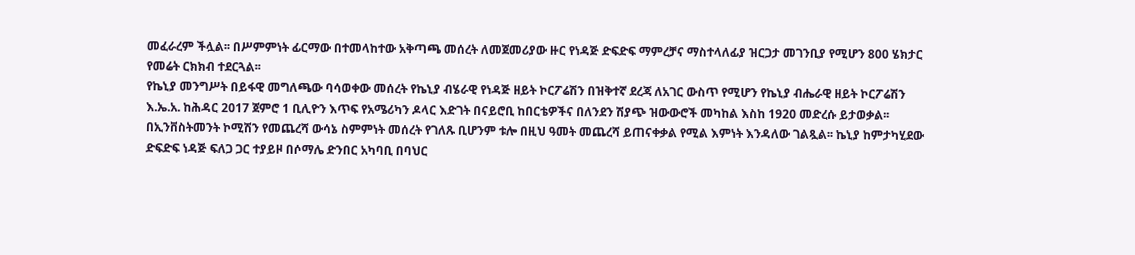መፈራረም ችሏል፡፡ በሥምምነት ፊርማው በተመላከተው አቅጣጫ መሰረት ለመጀመሪያው ዙር የነዳጅ ድፍድፍ ማምረቻና ማስተላለፊያ ዝርጋታ መገንቢያ የሚሆን 800 ሄክታር የመሬት ርክክብ ተደርጓል፡፡
የኬኒያ መንግሥት በይፋዊ መግለጫው ባሳወቀው መሰረት የኬኒያ ብሄራዊ የነዳጅ ዘይት ኮርፖሬሽን በዝቅተኛ ደረጃ ለአገር ውስጥ የሚሆን የኬኒያ ብሔራዊ ዘይት ኮርፖሬሽን እ.ኤ.አ. ከሕዳር 2017 ጀምሮ 1 ቢሊዮን እጥፍ የአሜሪካን ዶላር እድገት በናይሮቢ ከበርቴዎችና በለንደን ሽያጭ ዝውውሮች መካከል እስከ 1920 መድረሱ ይታወቃል፡፡
በኢንቨስትመንት ኮሚሽን የመጨረሻ ውሳኔ ስምምነት መሰረት የገለጹ ቢሆንም ቱሎ በዚህ ዓመት መጨረሻ ይጠናቀቃል የሚል እምነት እንዳለው ገልጿል፡፡ ኬኒያ ከምታካሂደው ድፍድፍ ነዳጅ ፍለጋ ጋር ተያይዞ በሶማሌ ድንበር አካባቢ በባህር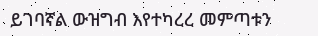ይገባኛል ውዝግብ እየተካረረ መምጣቱን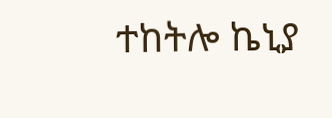ተከትሎ ኬኒያ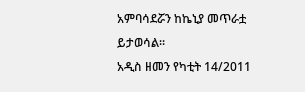አምባሳደሯን ከኬኒያ መጥራቷ ይታወሳል፡፡
አዲስ ዘመን የካቲት 14/2011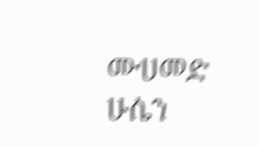ሙሀመድ ሁሴን